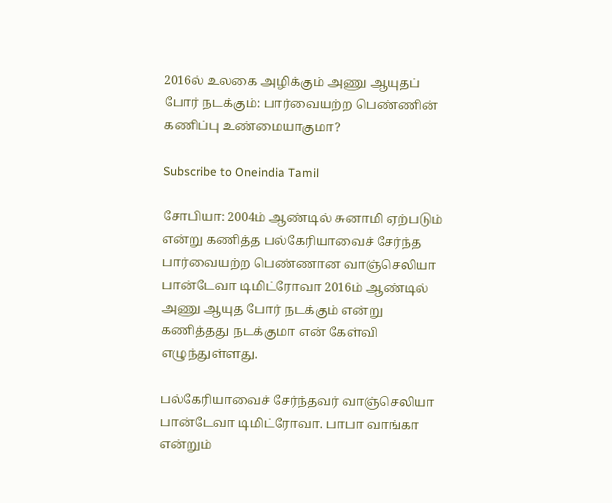2016ல் உலகை அழிக்கும் அணு ஆயுதப் போர் நடக்கும்: பார்வையற்ற பெண்ணின் கணிப்பு உண்மையாகுமா?

Subscribe to Oneindia Tamil

சோபியா: 2004ம் ஆண்டில் சுனாமி ஏற்படும் என்று கணித்த பல்கேரியாவைச் சேர்ந்த பார்வையற்ற பெண்ணான வாஞ்செலியா பான்டேவா டிமிட்ரோவா 2016ம் ஆண்டில் அணு ஆயுத போர் நடக்கும் என்று கணித்தது நடக்குமா என் கேள்வி எழுந்துள்ளது.

பல்கேரியாவைச் சேர்ந்தவர் வாஞ்செலியா பான்டேவா டிமிட்ரோவா. பாபா வாங்கா என்றும்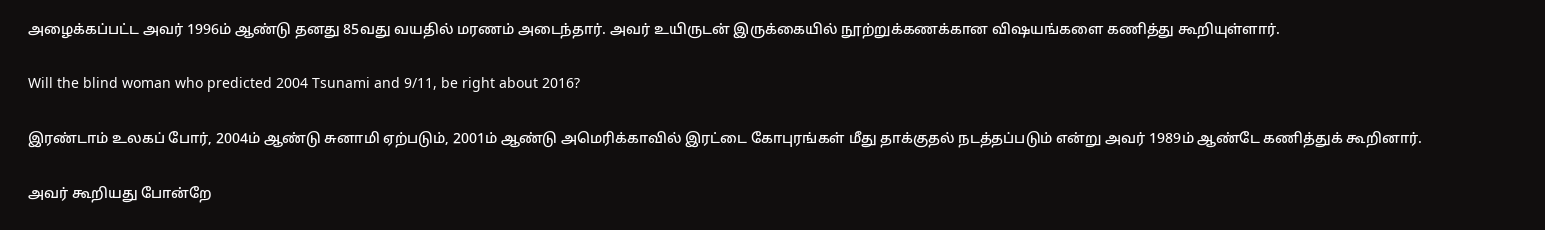அழைக்கப்பட்ட அவர் 1996ம் ஆண்டு தனது 85வது வயதில் மரணம் அடைந்தார். அவர் உயிருடன் இருக்கையில் நூற்றுக்கணக்கான விஷயங்களை கணித்து கூறியுள்ளார்.

Will the blind woman who predicted 2004 Tsunami and 9/11, be right about 2016?

இரண்டாம் உலகப் போர், 2004ம் ஆண்டு சுனாமி ஏற்படும், 2001ம் ஆண்டு அமெரிக்காவில் இரட்டை கோபுரங்கள் மீது தாக்குதல் நடத்தப்படும் என்று அவர் 1989ம் ஆண்டே கணித்துக் கூறினார்.

அவர் கூறியது போன்றே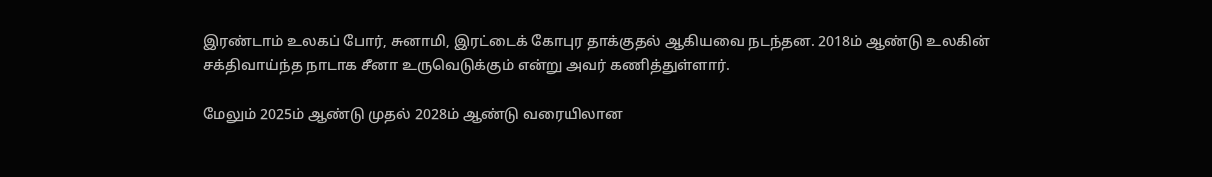இரண்டாம் உலகப் போர், சுனாமி, இரட்டைக் கோபுர தாக்குதல் ஆகியவை நடந்தன. 2018ம் ஆண்டு உலகின் சக்திவாய்ந்த நாடாக சீனா உருவெடுக்கும் என்று அவர் கணித்துள்ளார்.

மேலும் 2025ம் ஆண்டு முதல் 2028ம் ஆண்டு வரையிலான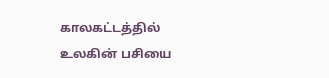காலகட்டத்தில் உலகின் பசியை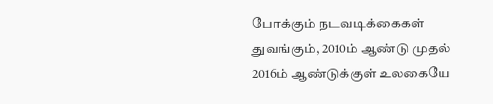போக்கும் நடவடிக்கைகள் துவங்கும், 2010ம் ஆண்டு முதல் 2016ம் ஆண்டுக்குள் உலகையே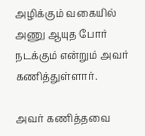அழிக்கும் வகையில் அணு ஆயுத போர் நடக்கும் என்றும் அவர் கணித்துள்ளார்.

அவர் கணித்தவை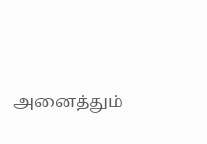அனைத்தும்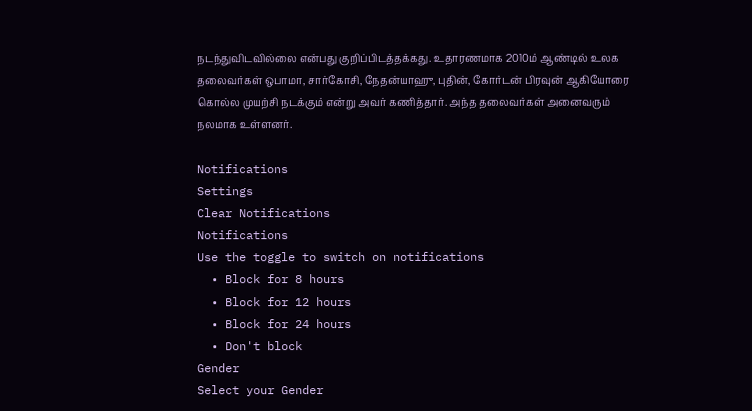நடந்துவிடவில்லை என்பது குறிப்பிடத்தக்கது. உதாரணமாக 2010ம் ஆண்டில் உலக தலைவர்கள் ஒபாமா, சார்கோசி, நேதன்யாஹு, புதின், கோர்டன் பிரவுன் ஆகியோரை கொல்ல முயற்சி நடக்கும் என்று அவர் கணித்தார். அந்த தலைவர்கள் அனைவரும் நலமாக உள்ளனர்.

Notifications
Settings
Clear Notifications
Notifications
Use the toggle to switch on notifications
  • Block for 8 hours
  • Block for 12 hours
  • Block for 24 hours
  • Don't block
Gender
Select your Gender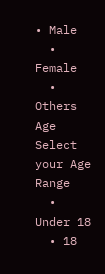• Male
  • Female
  • Others
Age
Select your Age Range
  • Under 18
  • 18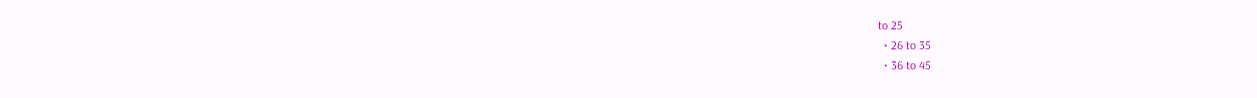to 25
  • 26 to 35
  • 36 to 45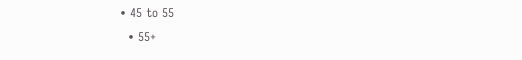• 45 to 55
  • 55+